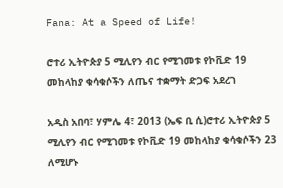Fana: At a Speed of Life!

ሮተሪ ኢትዮጵያ 5 ሚሊየን ብር የሚገመቱ የኮቪድ 19 መከላከያ ቁሳቁሶችን ለጤና ተቋማት ድጋፍ አደረገ

አዲስ አበባ፣ ሃምሌ 4፣ 2013 (ኤፍ ቢ ሲ)ሮተሪ ኢትዮጵያ 5 ሚሊየን ብር የሚገመቱ የኮቪድ 19 መከላከያ ቁሳቁሶችን 23 ለሚሆኑ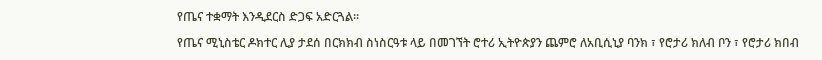የጤና ተቋማት እንዲደርስ ድጋፍ አድርጓል።

የጤና ሚኒስቴር ዶክተር ሊያ ታደሰ በርክክብ ስነስርዓቱ ላይ በመገኘት ሮተሪ ኢትዮጵያን ጨምሮ ለአቢሲኒያ ባንክ ፣ የሮታሪ ክለብ ቦን ፣ የሮታሪ ክበብ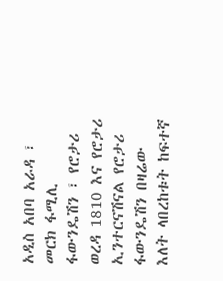አዲስ አበባ አራዳ ፣ መርክ ፋሚሊ ፋውንዴሽን ፣ የሮታሪ ወረዳ 1810 እና የሮታሪ ኢንተርናሽናል የሮታሪ ፋውንዴሽን በዛሬው እለት ላበረከቱት ከፍተኛ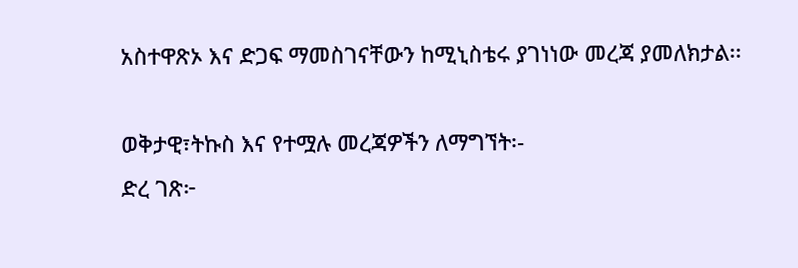አስተዋጽኦ እና ድጋፍ ማመስገናቸውን ከሚኒስቴሩ ያገነነው መረጃ ያመለክታል፡፡

ወቅታዊ፣ትኩስ እና የተሟሉ መረጃዎችን ለማግኘት፡-
ድረ ገጽ፦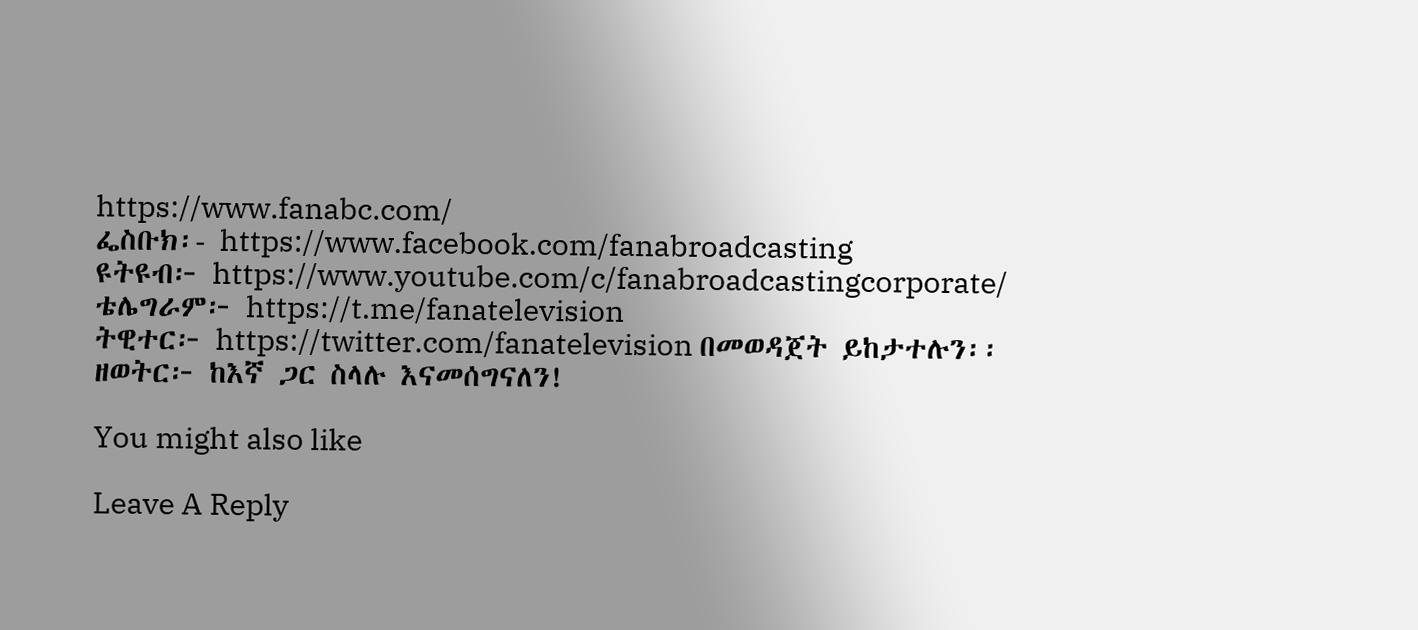https://www.fanabc.com/
ፌስቡክ፡- https://www.facebook.com/fanabroadcasting
ዩትዩብ፦ https://www.youtube.com/c/fanabroadcastingcorporate/
ቴሌግራም፦ https://t.me/fanatelevision
ትዊተር፦ https://twitter.com/fanatelevision በመወዳጀት ይከታተሉን፡፡
ዘወትር፦ ከእኛ ጋር ስላሉ እናመሰግናለን!

You might also like

Leave A Reply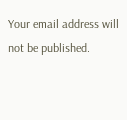Your email address will not be published.